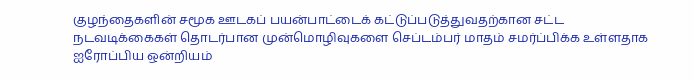குழந்தைகளின் சமூக ஊடகப் பயன்பாட்டைக் கட்டுப்படுத்துவதற்கான சட்ட நடவடிக்கைகள் தொடர்பான முன்மொழிவுகளை செப்டம்பர் மாதம் சமர்ப்பிக்க உள்ளதாக ஐரோப்பிய ஒன்றியம்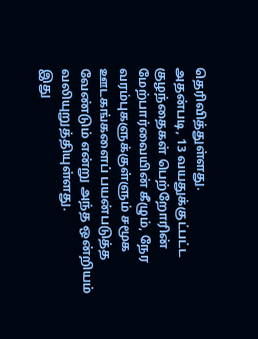தெரிவித்துள்ளது.
அதன்படி, 13 வயதுக்குட்பட்ட குழந்தைகள் பெற்றோரின் மேற்பார்வையின் கீழும், நேர வரம்புகளுக்குள்ளும் சமூக ஊடகங்களைப் பயன்படுத்த வேண்டும் என்று அந்த ஒன்றியம் வலியுறுத்தியுள்ளது.
இது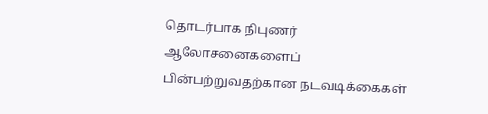தொடர்பாக நிபுணர் ஆலோசனைகளைப் பின்பற்றுவதற்கான நடவடிக்கைகள்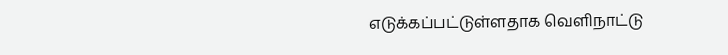எடுக்கப்பட்டுள்ளதாக வெளிநாட்டு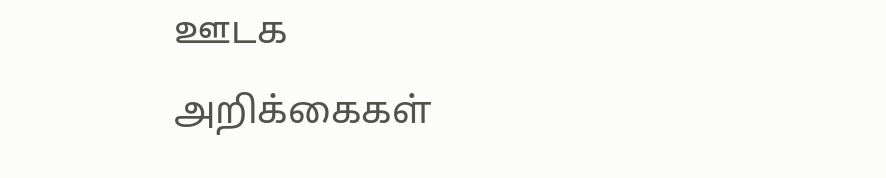ஊடக அறிக்கைகள்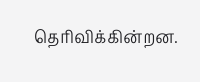தெரிவிக்கின்றன.